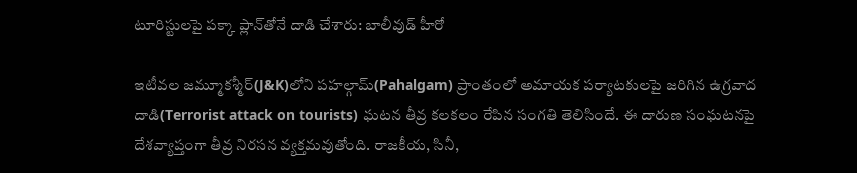టూరిస్టులపై పక్కా ప్లాన్‌తోనే దాడి చేశారు: బాలీవుడ్ హీరో

ఇటీవల జమ్మూకశ్మీర్‌(J&K)లోని పహల్గామ్(Pahalgam) ప్రాంతంలో అమాయక పర్యాటకులపై జరిగిన ఉగ్రవాద దాడి(Terrorist attack on tourists) ఘటన తీవ్ర కలకలం రేపిన సంగతి తెలిసిందే. ఈ దారుణ సంఘటనపై దేశవ్యాప్తంగా తీవ్ర నిరసన వ్యక్తమవుతోంది. రాజకీయ, సినీ,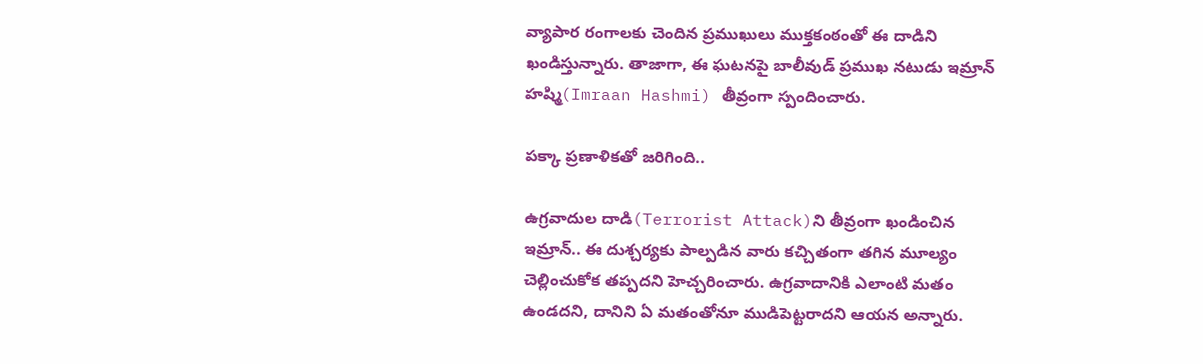వ్యాపార రంగాలకు చెందిన ప్రముఖులు ముక్తకంఠంతో ఈ దాడిని ఖండిస్తున్నారు. తాజాగా, ఈ ఘటనపై బాలీవుడ్ ప్రముఖ నటుడు ఇమ్రాన్ హష్మి(Imraan Hashmi) తీవ్రంగా స్పందించారు.

పక్కా ప్రణాళికతో జరిగింది..

ఉగ్రవాదుల దాడి(Terrorist Attack)ని తీవ్రంగా ఖండించిన ఇమ్రాన్.. ఈ దుశ్చర్యకు పాల్పడిన వారు కచ్చితంగా తగిన మూల్యం చెల్లించుకోక తప్పదని హెచ్చరించారు. ఉగ్రవాదానికి ఎలాంటి మతం ఉండదని, దానిని ఏ మతంతోనూ ముడిపెట్టరాదని ఆయన అన్నారు.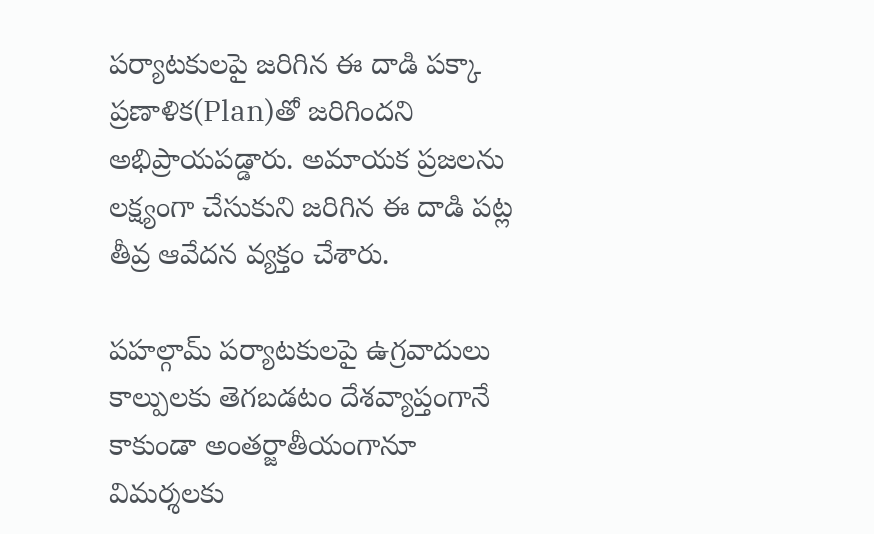పర్యాటకులపై జరిగిన ఈ దాడి పక్కా ప్రణాళిక(Plan)తో జరిగిందని అభిప్రాయపడ్డారు. అమాయక ప్రజలను లక్ష్యంగా చేసుకుని జరిగిన ఈ దాడి పట్ల తీవ్ర ఆవేదన వ్యక్తం చేశారు.

పహల్గామ్ పర్యాటకులపై ఉగ్రవాదులు కాల్పులకు తెగబడటం దేశవ్యాప్తంగానే కాకుండా అంతర్జాతీయంగానూ విమర్శలకు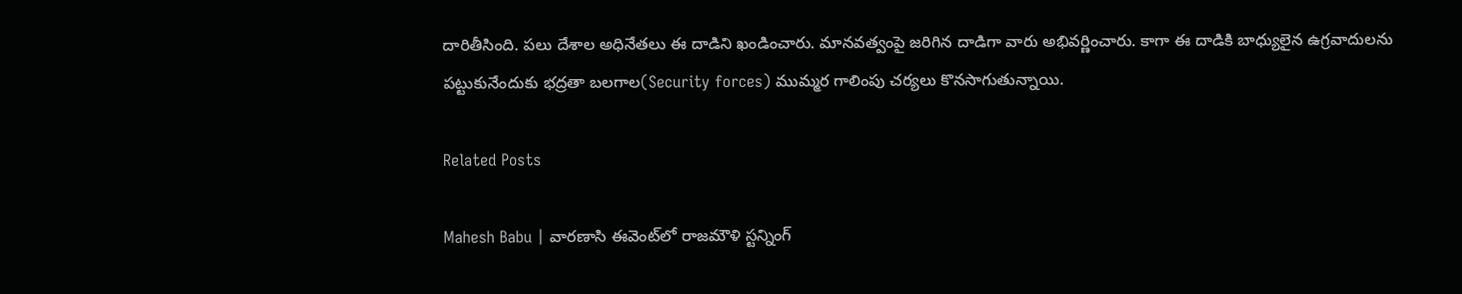దారితీసింది. పలు దేశాల అధినేతలు ఈ దాడిని ఖండించారు. మానవత్వంపై జరిగిన దాడిగా వారు అభివర్ణించారు. కాగా ఈ దాడికి బాధ్యులైన ఉగ్రవాదులను పట్టుకునేందుకు భద్రతా బలగాల(Security forces) ముమ్మర గాలింపు చర్యలు కొనసాగుతున్నాయి.

Related Posts

Mahesh Babu | వారణాసి ఈవెంట్‌లో రాజమౌళి స్ట‌న్నింగ్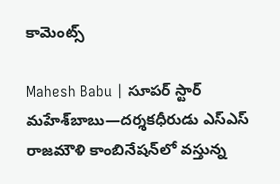కామెంట్స్

Mahesh Babu | సూపర్ స్టార్ మహేశ్‌బాబు—దర్శకధీరుడు ఎస్‌ఎస్‌ రాజమౌళి కాంబినేషన్‌లో వస్తున్న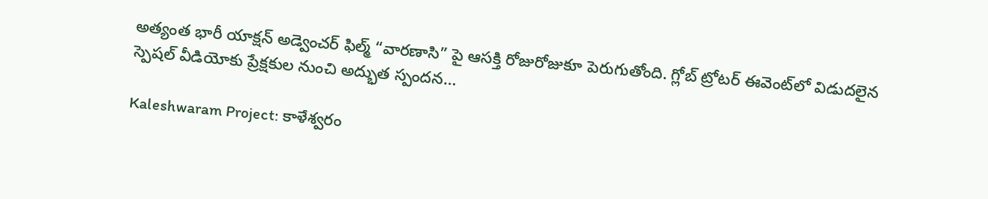అత్యంత భారీ యాక్షన్ అడ్వెంచర్ ఫిల్మ్ “వారణాసి” పై ఆసక్తి రోజురోజుకూ పెరుగుతోంది. గ్లోబ్ ట్రోటర్ ఈవెంట్‌లో విడుదలైన స్పెషల్ వీడియోకు ప్రేక్షకుల నుంచి అద్భుత స్పందన…

Kaleshwaram Project: కాళేశ్వరం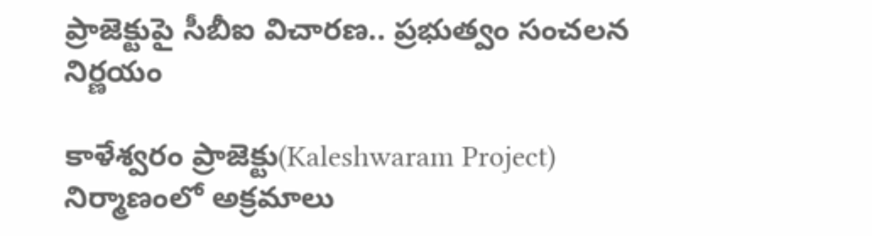ప్రాజెక్టుపై సీబీఐ విచారణ.. ప్రభుత్వం సంచలన నిర్ణయం

కాళేశ్వరం ప్రాజెక్టు(Kaleshwaram Project) నిర్మాణంలో అక్రమాలు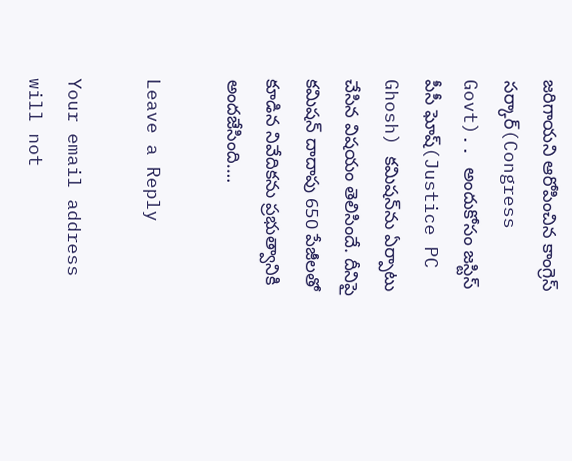జరిగాయని ఆరోపించిన కాంగ్రెస్ సర్కార్(Congress Govt).. అందుకోసం జస్టిస్ పీసీ ఘోష్(Justice PC Ghosh) కమిషన్‌ను ఏర్పాటు చేసిన విషయం తెలిసిందే. దీనిపై కమిషన్ దాదాపు 650 పేజీలతో కూడిన నివేదికను ప్రభుత్వానికి అందజేసింది.…

Leave a Reply

Your email address will not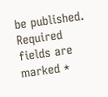be published. Required fields are marked *